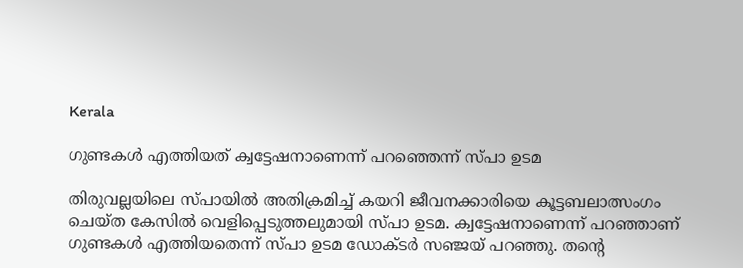Kerala

ഗുണ്ടകൾ എത്തിയത് ക്വട്ടേഷനാണെന്ന് പറഞ്ഞെന്ന് സ്പാ ഉടമ

തിരുവല്ലയിലെ സ്പായിൽ അതിക്രമിച്ച് കയറി ജീവനക്കാരിയെ കൂട്ടബലാത്സംഗം ചെയ്ത കേസിൽ വെളിപ്പെടുത്തലുമായി സ്പാ ഉടമ. ക്വട്ടേഷനാണെന്ന് പറഞ്ഞാണ് ഗുണ്ടകൾ എത്തിയതെന്ന് സ്പാ ഉടമ ഡോക്ടർ സഞ്ജയ് പറഞ്ഞു. തന്റെ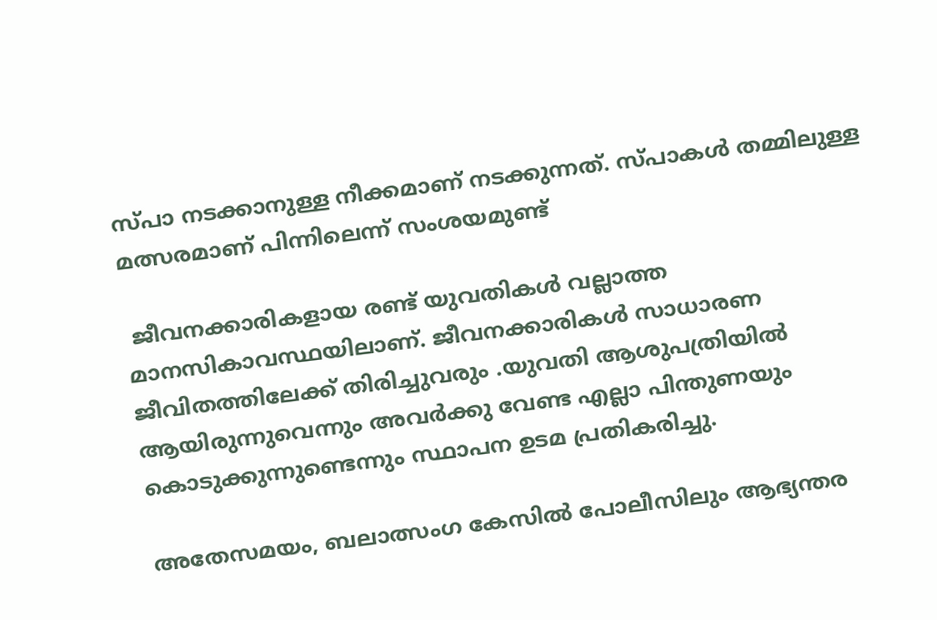സ്പാ നടക്കാനുള്ള നീക്കമാണ് നടക്കുന്നത്. സ്പാകൾ തമ്മിലുള്ള മത്സരമാണ് പിന്നിലെന്ന് സംശയമുണ്ട്

 ജീവനക്കാരികളായ രണ്ട് യുവതികൾ വല്ലാത്ത മാനസികാവസ്ഥയിലാണ്. ജീവനക്കാരികൾ സാധാരണ ജീവിതത്തിലേക്ക് തിരിച്ചുവരും .യുവതി ആശുപത്രിയിൽ ആയിരുന്നുവെന്നും അവർക്കു വേണ്ട എല്ലാ പിന്തുണയും കൊടുക്കുന്നുണ്ടെന്നും സ്ഥാപന ഉടമ പ്രതികരിച്ചു.

അതേസമയം, ബലാത്സംഗ കേസിൽ പോലീസിലും ആഭ്യന്തര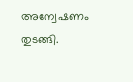അന്വേഷണം തുടങ്ങി.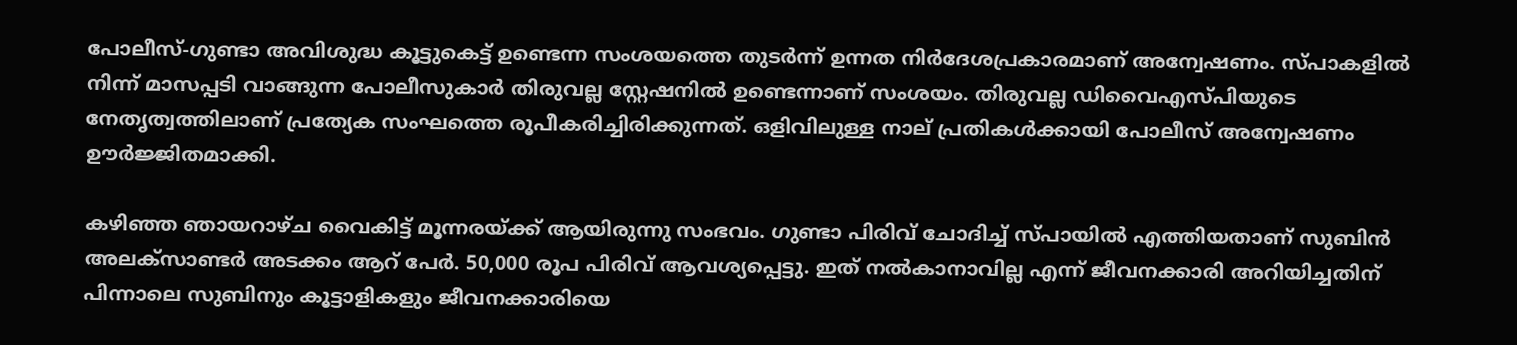പോലീസ്-ഗുണ്ടാ അവിശുദ്ധ കൂട്ടുകെട്ട് ഉണ്ടെന്ന സംശയത്തെ തുടർന്ന് ഉന്നത നിർദേശപ്രകാരമാണ് അന്വേഷണം. സ്പാകളിൽ നിന്ന് മാസപ്പടി വാങ്ങുന്ന പോലീസുകാർ തിരുവല്ല സ്റ്റേഷനിൽ ഉണ്ടെന്നാണ് സംശയം. തിരുവല്ല ഡിവൈഎസ്പിയുടെ നേതൃത്വത്തിലാണ് പ്രത്യേക സംഘത്തെ രൂപീകരിച്ചിരിക്കുന്നത്. ഒളിവിലുള്ള നാല് പ്രതികൾക്കായി പോലീസ് അന്വേഷണം ഊർജ്ജിതമാക്കി.

കഴിഞ്ഞ ഞായറാഴ്ച വൈകിട്ട് മൂന്നരയ്ക്ക് ആയിരുന്നു സംഭവം. ഗുണ്ടാ പിരിവ് ചോദിച്ച് സ്പായിൽ എത്തിയതാണ് സുബിൻ അലക്‌സാണ്ടർ അടക്കം ആറ് പേർ. 50,000 രൂപ പിരിവ് ആവശ്യപ്പെട്ടു. ഇത് നൽകാനാവില്ല എന്ന് ജീവനക്കാരി അറിയിച്ചതിന് പിന്നാലെ സുബിനും കൂട്ടാളികളും ജീവനക്കാരിയെ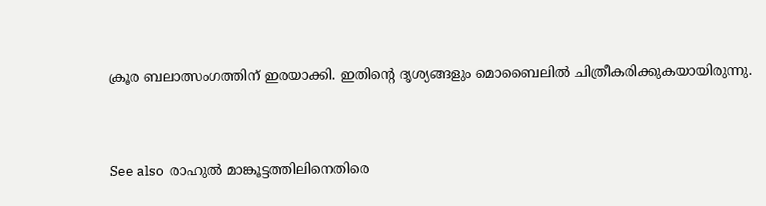ക്രൂര ബലാത്സംഗത്തിന് ഇരയാക്കി. ഇതിന്റെ ദൃശ്യങ്ങളും മൊബൈലിൽ ചിത്രീകരിക്കുകയായിരുന്നു.


See also  രാഹുൽ മാങ്കൂട്ടത്തിലിനെതിരെ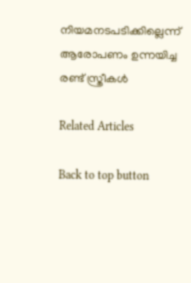നിയമനടപടിക്കില്ലെന്ന് ആരോപണം ഉന്നയിച്ച രണ്ട് സ്ത്രീകൾ

Related Articles

Back to top button